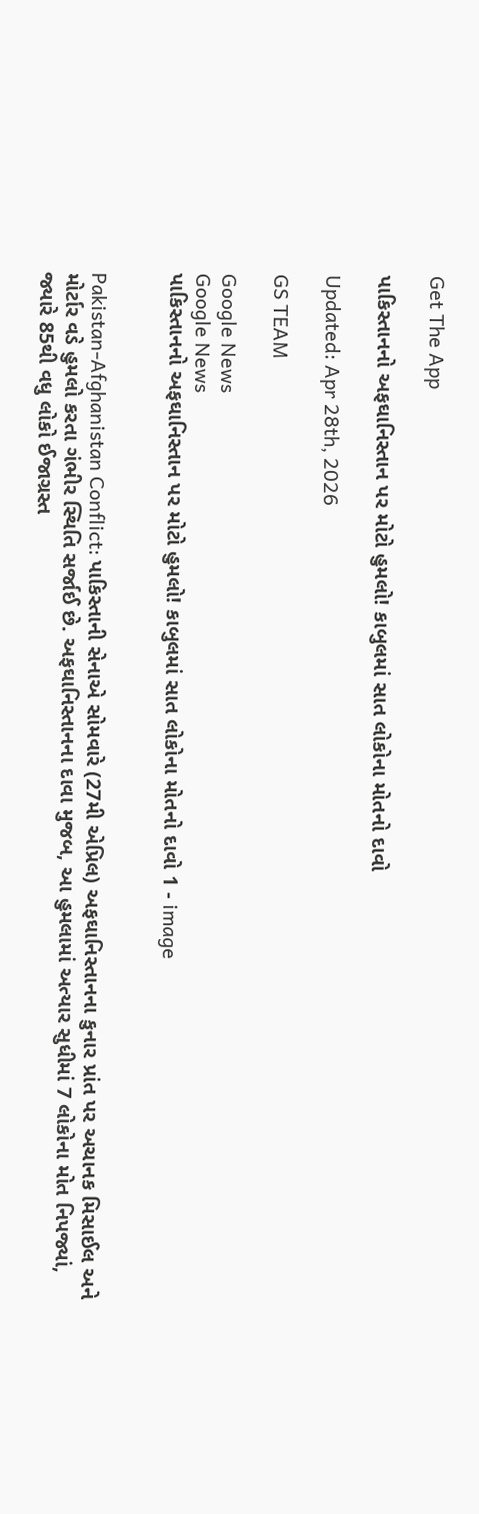Get The App

પાકિસ્તાનનો અફઘાનિસ્તાન પર મોટો હુમલો! કાબુલમાં સાત લોકોના મોતનો દાવો

Updated: Apr 28th, 2026

GS TEAM

Google News
Google News
પાકિસ્તાનનો અફઘાનિસ્તાન પર મોટો હુમલો! કાબુલમાં સાત લોકોના મોતનો દાવો 1 - image


Pakistan-Afghanistan Conflict: પાકિસ્તાની સેનાએ સોમવારે (27મી એપ્રિલ) અફઘાનિસ્તાનના કુનાર પ્રાંત પર અચાનક મિસાઈલ અને મોર્ટાર વડે હુમલો કરતા ગંભીર સ્થિતિ સર્જાઈ છે. અફઘાનિસ્તાનના દાવા મુજબ, આ હુમલામાં અત્યાર સુધીમાં 7 લોકોના મોત નિપજ્યાં, જ્યારે 85થી વધુ લોકો ઈજાગ્રસ્ત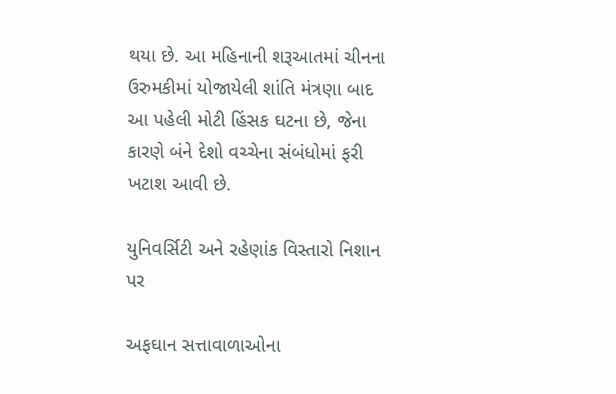થયા છે. આ મહિનાની શરૂઆતમાં ચીનના ઉરુમકીમાં યોજાયેલી શાંતિ મંત્રણા બાદ આ પહેલી મોટી હિંસક ઘટના છે, જેના કારણે બંને દેશો વચ્ચેના સંબંધોમાં ફરી ખટાશ આવી છે.

યુનિવર્સિટી અને રહેણાંક વિસ્તારો નિશાન પર

અફઘાન સત્તાવાળાઓના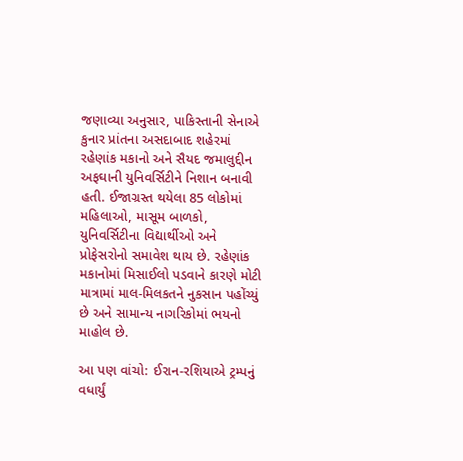જણાવ્યા અનુસાર, પાકિસ્તાની સેનાએ કુનાર પ્રાંતના અસદાબાદ શહેરમાં રહેણાંક મકાનો અને સૈયદ જમાલુદ્દીન અફઘાની યુનિવર્સિટીને નિશાન બનાવી હતી. ઈજાગ્રસ્ત થયેલા 85 લોકોમાં મહિલાઓ, માસૂમ બાળકો, યુનિવર્સિટીના વિદ્યાર્થીઓ અને પ્રોફેસરોનો સમાવેશ થાય છે. રહેણાંક મકાનોમાં મિસાઈલો પડવાને કારણે મોટી માત્રામાં માલ-મિલકતને નુકસાન પહોંચ્યું છે અને સામાન્ય નાગરિકોમાં ભયનો માહોલ છે.

આ પણ વાંચો: ઈરાન-રશિયાએ ટ્રમ્પનું વધાર્યું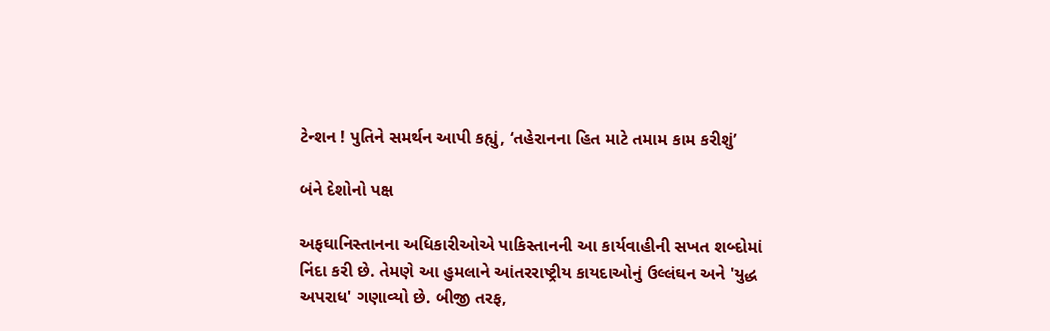ટેન્શન ! પુતિને સમર્થન આપી કહ્યું, ‘તહેરાનના હિત માટે તમામ કામ કરીશું’

બંને દેશોનો પક્ષ

અફઘાનિસ્તાનના અધિકારીઓએ પાકિસ્તાનની આ કાર્યવાહીની સખત શબ્દોમાં નિંદા કરી છે. તેમણે આ હુમલાને આંતરરાષ્ટ્રીય કાયદાઓનું ઉલ્લંઘન અને 'યુદ્ધ અપરાધ' ગણાવ્યો છે. બીજી તરફ,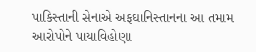પાકિસ્તાની સેનાએ અફઘાનિસ્તાનના આ તમામ આરોપોને પાયાવિહોણા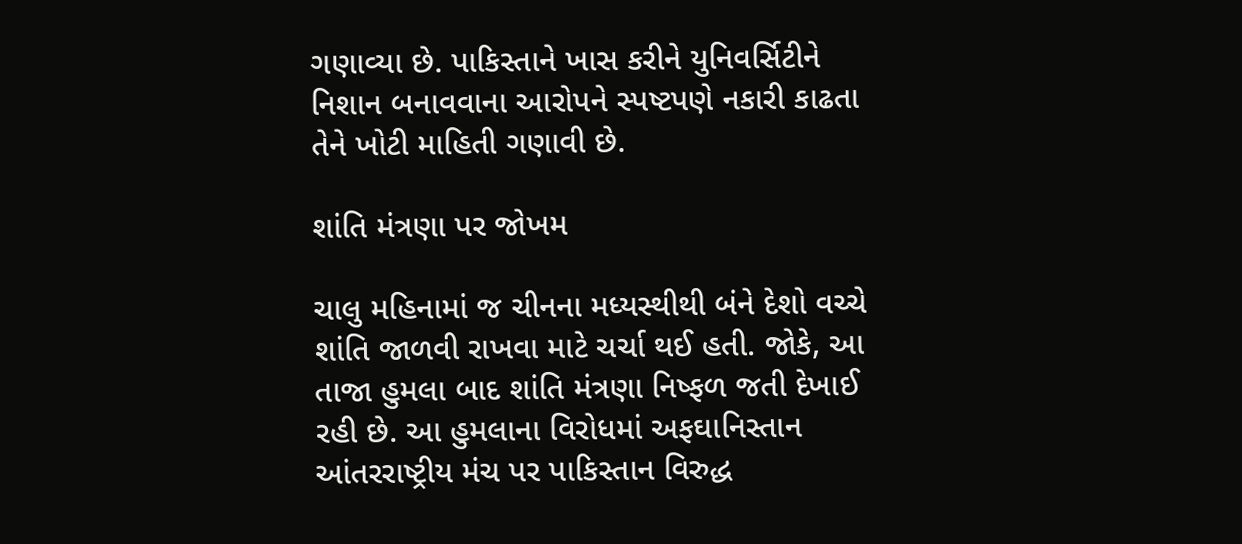ગણાવ્યા છે. પાકિસ્તાને ખાસ કરીને યુનિવર્સિટીને નિશાન બનાવવાના આરોપને સ્પષ્ટપણે નકારી કાઢતા તેને ખોટી માહિતી ગણાવી છે.

શાંતિ મંત્રણા પર જોખમ

ચાલુ મહિનામાં જ ચીનના મધ્યસ્થીથી બંને દેશો વચ્ચે શાંતિ જાળવી રાખવા માટે ચર્ચા થઈ હતી. જોકે, આ તાજા હુમલા બાદ શાંતિ મંત્રણા નિષ્ફળ જતી દેખાઈ રહી છે. આ હુમલાના વિરોધમાં અફઘાનિસ્તાન આંતરરાષ્ટ્રીય મંચ પર પાકિસ્તાન વિરુદ્ધ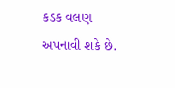કડક વલણ અપનાવી શકે છે.